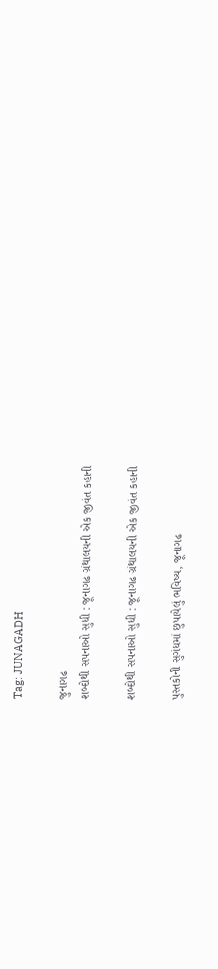Tag: JUNAGADH

જુનાગઢ
શબ્દોથી સપનાઓ સુધી : જૂનાગઢ ગ્રંથાલયની એક જીવંત કહાની

શબ્દોથી સપનાઓ સુધી : જૂનાગઢ ગ્રંથાલયની એક જીવંત કહાની

પુસ્તકોની સુગંધમાં છુપાયેલું ભવિષ્ય, જૂનાગઢ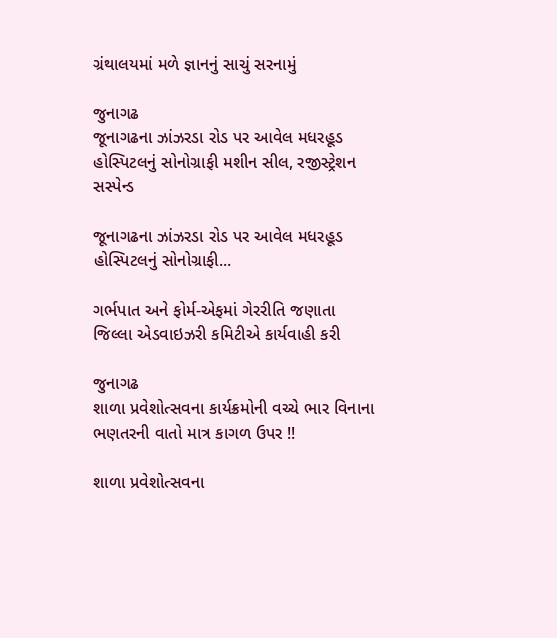ગ્રંથાલયમાં મળે જ્ઞાનનું સાચું સરનામું

જુનાગઢ
જૂનાગઢના ઝાંઝરડા રોડ પર આવેલ મધરહૂડ હોસ્પિટલનું સોનોગ્રાફી મશીન સીલ, રજીસ્ટ્રેશન સસ્પેન્ડ

જૂનાગઢના ઝાંઝરડા રોડ પર આવેલ મધરહૂડ હોસ્પિટલનું સોનોગ્રાફી...

ગર્ભપાત અને ફોર્મ-એફમાં ગેરરીતિ જણાતા જિલ્લા એડવાઇઝરી કમિટીએ કાર્યવાહી કરી

જુનાગઢ
શાળા પ્રવેશોત્સવના કાર્યક્રમોની વચ્ચે ભાર વિનાના ભણતરની વાતો માત્ર કાગળ ઉપર !!

શાળા પ્રવેશોત્સવના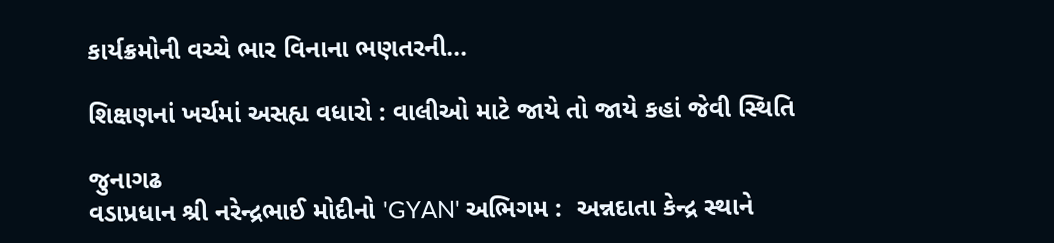કાર્યક્રમોની વચ્ચે ભાર વિનાના ભણતરની...

શિક્ષણનાં ખર્ચમાં અસહ્ય વધારો : વાલીઓ માટે જાયે તો જાયે કહાં જેવી સ્થિતિ

જુનાગઢ
વડાપ્રધાન શ્રી નરેન્દ્રભાઈ મોદીનો 'GYAN' અભિગમ :  અન્નદાતા કેન્દ્ર સ્થાને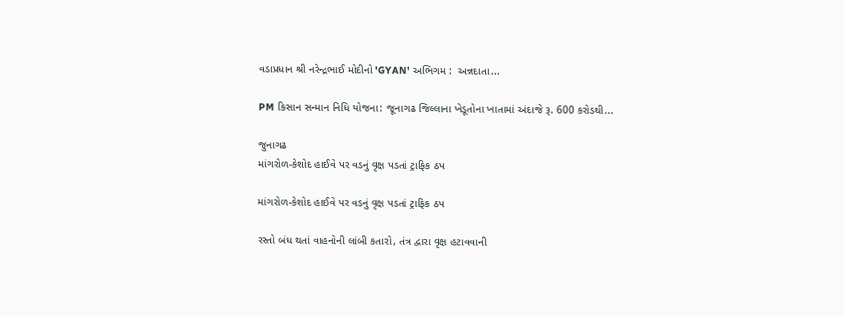વડાપ્રધાન શ્રી નરેન્દ્રભાઈ મોદીનો 'GYAN' અભિગમ :  અન્નદાતા...

PM કિસાન સન્માન નિધિ યોજના: જૂનાગઢ જિલ્લાના ખેડૂતોના ખાતામાં અંદાજે રૂ. 600 કરોડથી...

જુનાગઢ
માંગરોળ-કેશોદ હાઈવે પર વડનું વૃક્ષ પડતાં ટ્રાફિક ઠપ

માંગરોળ-કેશોદ હાઈવે પર વડનું વૃક્ષ પડતાં ટ્રાફિક ઠપ

રસ્તો બંધ થતાં વાહનોની લાંબી કતારો, તંત્ર દ્વારા વૃક્ષ હટાવવાની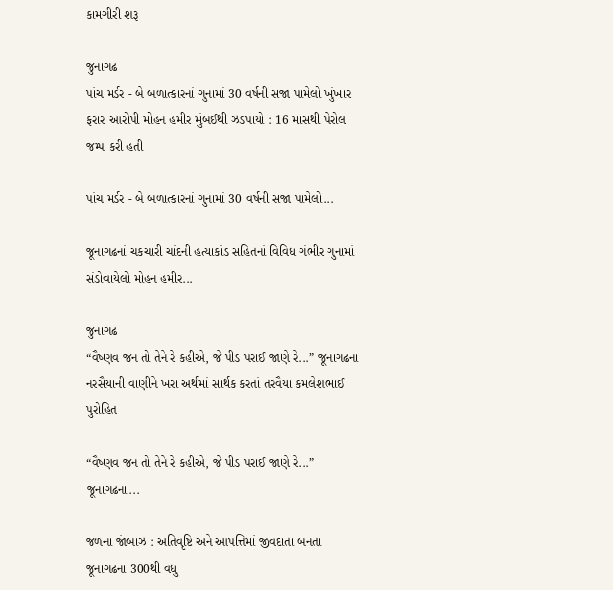કામગીરી શરૂ

જુનાગઢ
પાંચ મર્ડર - બે બળાત્કારનાં ગુનામાં 30 વર્ષની સજા પામેલો ખુંખાર ફરાર આરોપી મોહન હમીર મુંબઈથી ઝડપાયો : 16 માસથી પેરોલ જમ્પ કરી હતી

પાંચ મર્ડર - બે બળાત્કારનાં ગુનામાં 30 વર્ષની સજા પામેલો...

જૂનાગઢનાં ચકચારી ચાંદની હત્યાકાંડ સહિતનાં વિવિધ ગંભીર ગુનામાં સંડોવાયેલો મોહન હમીર...

જુનાગઢ
“વૈષ્ણવ જન તો તેને રે કહીએ, જે પીડ પરાઈ જાણે રે...” જૂનાગઢના નરસૈયાની વાણીને ખરા અર્થમાં સાર્થક કરતાં તરવૈયા કમલેશભાઈ પુરોહિત

“વૈષ્ણવ જન તો તેને રે કહીએ, જે પીડ પરાઈ જાણે રે...” જૂનાગઢના...

જળના જાંબાઝ : અતિવૃષ્ટિ અને આપત્તિમાં જીવદાતા બનતા જૂનાગઢના 300થી વધુ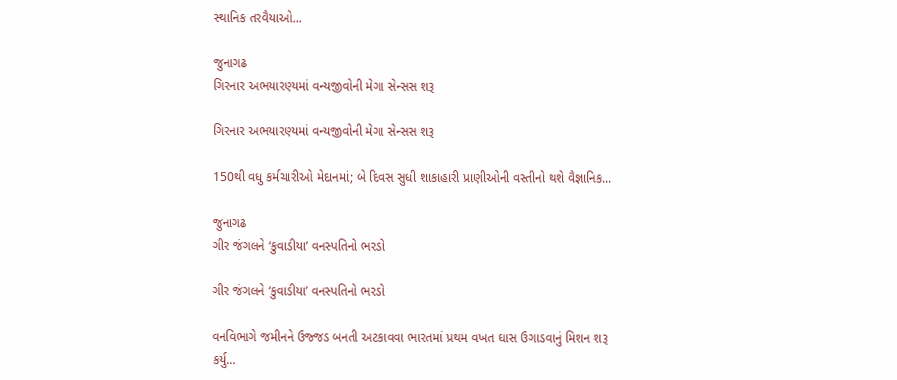સ્થાનિક તરવૈયાઓ...

જુનાગઢ
ગિરનાર અભયારણ્યમાં વન્યજીવોની મેગા સેન્સસ શરૂ

ગિરનાર અભયારણ્યમાં વન્યજીવોની મેગા સેન્સસ શરૂ

150થી વધુ કર્મચારીઓ મેદાનમાં; બે દિવસ સુધી શાકાહારી પ્રાણીઓની વસ્તીનો થશે વૈજ્ઞાનિક...

જુનાગઢ
ગીર જંગલને ‘કુવાડીયા’ વનસ્પતિનો ભરડો

ગીર જંગલને ‘કુવાડીયા’ વનસ્પતિનો ભરડો

વનવિભાગે જમીનને ઉજ્જડ બનતી અટકાવવા ભારતમાં પ્રથમ વખત ઘાસ ઉગાડવાનું મિશન શરૂ કર્યુ...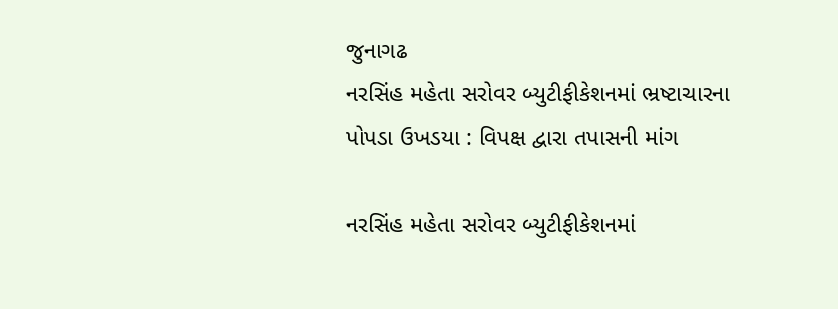જુનાગઢ
નરસિંહ મહેતા સરોવર બ્યુટીફીકેશનમાં ભ્રષ્ટાચારના પોપડા ઉખડયા : વિપક્ષ દ્વારા તપાસની માંગ

નરસિંહ મહેતા સરોવર બ્યુટીફીકેશનમાં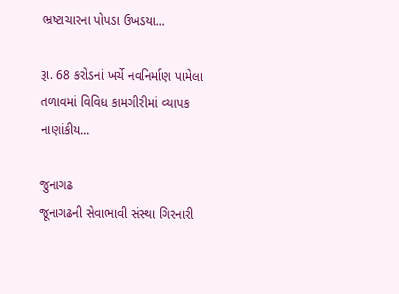ભ્રષ્ટાચારના પોપડા ઉખડયા...

રૂા. 68 કરોડનાં ખર્ચે નવનિર્માણ પામેલા તળાવમાં વિવિધ કામગીરીમાં વ્યાપક નાણાંકીય...

જુનાગઢ
જૂનાગઢની સેવાભાવી સંસ્થા ગિરનારી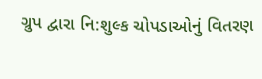ગ્રુપ દ્વારા નિ:શુલ્ક ચોપડાઓનું વિતરણ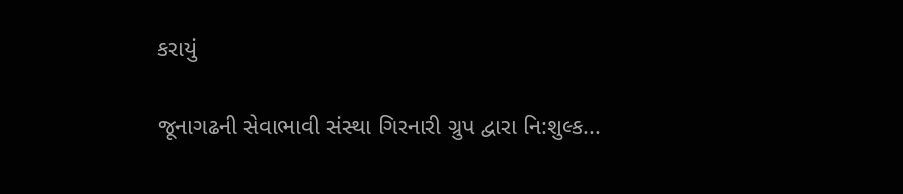કરાયું

જૂનાગઢની સેવાભાવી સંસ્થા ગિરનારી ગ્રુપ દ્વારા નિ:શુલ્ક...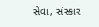સેવા, સંસ્કાર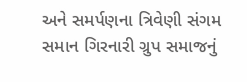અને સમર્પણના ત્રિવેણી સંગમ સમાન ગિરનારી ગ્રુપ સમાજનું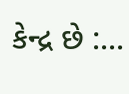કેન્દ્ર છે :...